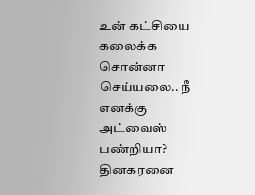உன் கட்சியை கலைக்க சொன்னா செய்யலை.. நீ எனக்கு அட்வைஸ் பண்றியா? தினகரனை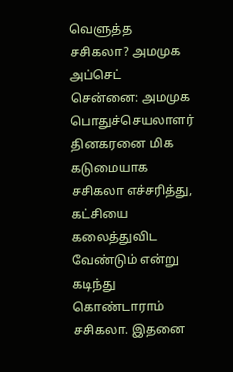வெளுத்த சசிகலா? அமமுக அப்செட்
சென்னை: அமமுக பொதுச்செயலாளர் தினகரனை மிக கடுமையாக சசிகலா எச்சரித்து, கட்சியை கலைத்துவிட வேண்டும் என்று கடிந்து கொண்டாராம் சசிகலா. இதனை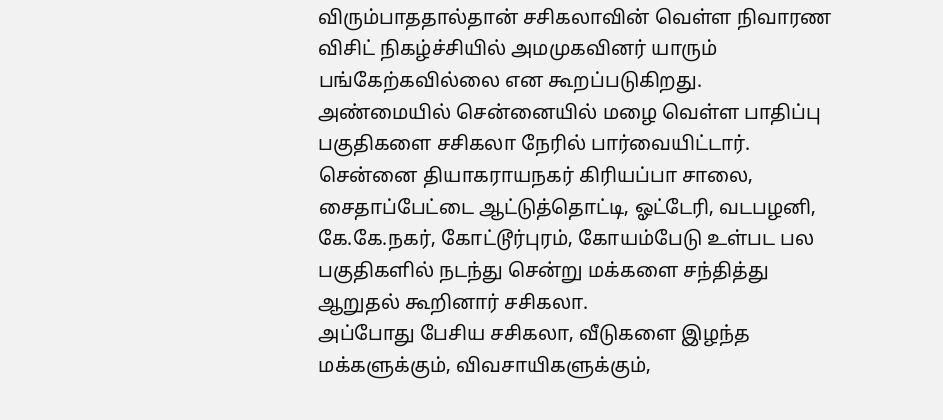விரும்பாததால்தான் சசிகலாவின் வெள்ள நிவாரண விசிட் நிகழ்ச்சியில் அமமுகவினர் யாரும் பங்கேற்கவில்லை என கூறப்படுகிறது.
அண்மையில் சென்னையில் மழை வெள்ள பாதிப்பு பகுதிகளை சசிகலா நேரில் பார்வையிட்டார். சென்னை தியாகராயநகர் கிரியப்பா சாலை, சைதாப்பேட்டை ஆட்டுத்தொட்டி, ஓட்டேரி, வடபழனி, கே.கே.நகர், கோட்டூர்புரம், கோயம்பேடு உள்பட பல பகுதிகளில் நடந்து சென்று மக்களை சந்தித்து ஆறுதல் கூறினார் சசிகலா.
அப்போது பேசிய சசிகலா, வீடுகளை இழந்த மக்களுக்கும், விவசாயிகளுக்கும்,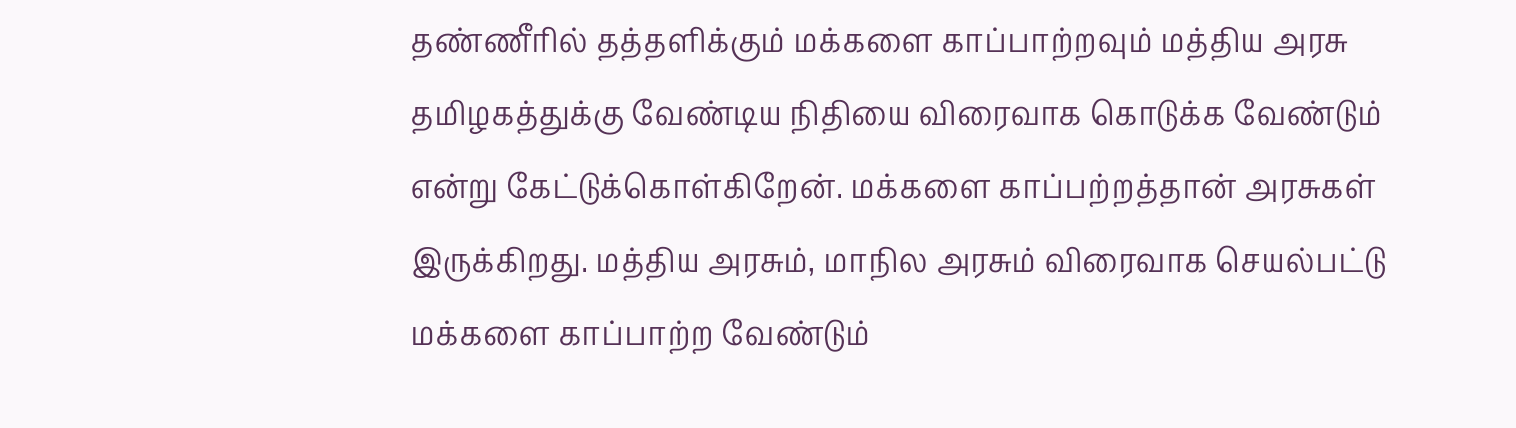தண்ணீரில் தத்தளிக்கும் மக்களை காப்பாற்றவும் மத்திய அரசு தமிழகத்துக்கு வேண்டிய நிதியை விரைவாக கொடுக்க வேண்டும் என்று கேட்டுக்கொள்கிறேன். மக்களை காப்பற்றத்தான் அரசுகள் இருக்கிறது. மத்திய அரசும், மாநில அரசும் விரைவாக செயல்பட்டு மக்களை காப்பாற்ற வேண்டும்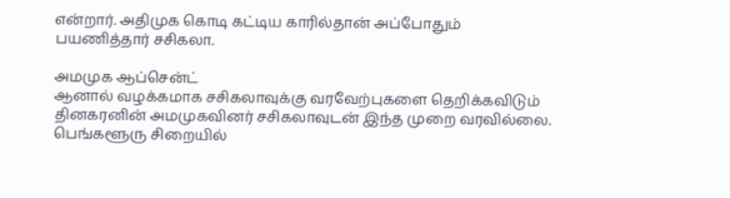என்றார். அதிமுக கொடி கட்டிய காரில்தான் அப்போதும் பயணித்தார் சசிகலா.

அமமுக ஆப்சென்ட்
ஆனால் வழக்கமாக சசிகலாவுக்கு வரவேற்புகளை தெறிக்கவிடும் தினகரனின் அமமுகவினர் சசிகலாவுடன் இந்த முறை வரவில்லை. பெங்களூரு சிறையில்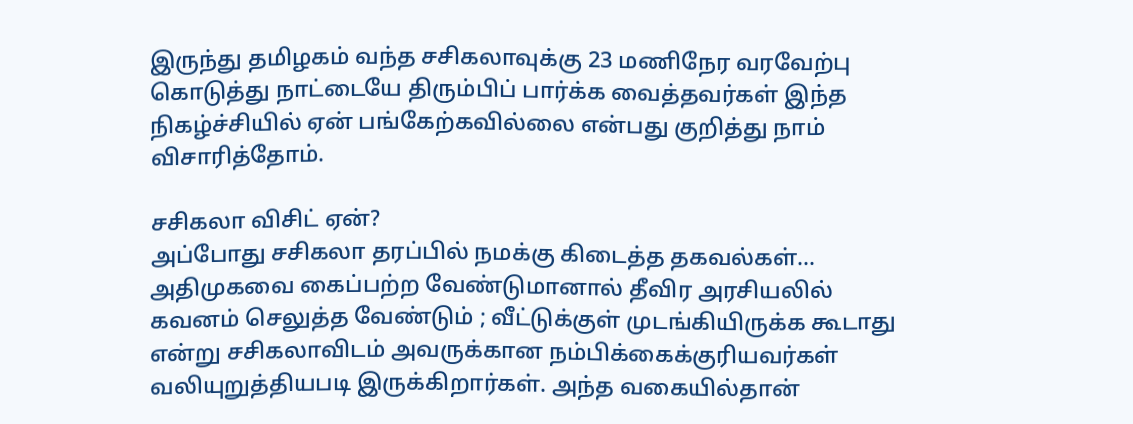இருந்து தமிழகம் வந்த சசிகலாவுக்கு 23 மணிநேர வரவேற்பு கொடுத்து நாட்டையே திரும்பிப் பார்க்க வைத்தவர்கள் இந்த நிகழ்ச்சியில் ஏன் பங்கேற்கவில்லை என்பது குறித்து நாம் விசாரித்தோம்.

சசிகலா விசிட் ஏன்?
அப்போது சசிகலா தரப்பில் நமக்கு கிடைத்த தகவல்கள்... அதிமுகவை கைப்பற்ற வேண்டுமானால் தீவிர அரசியலில் கவனம் செலுத்த வேண்டும் ; வீட்டுக்குள் முடங்கியிருக்க கூடாது என்று சசிகலாவிடம் அவருக்கான நம்பிக்கைக்குரியவர்கள் வலியுறுத்தியபடி இருக்கிறார்கள். அந்த வகையில்தான்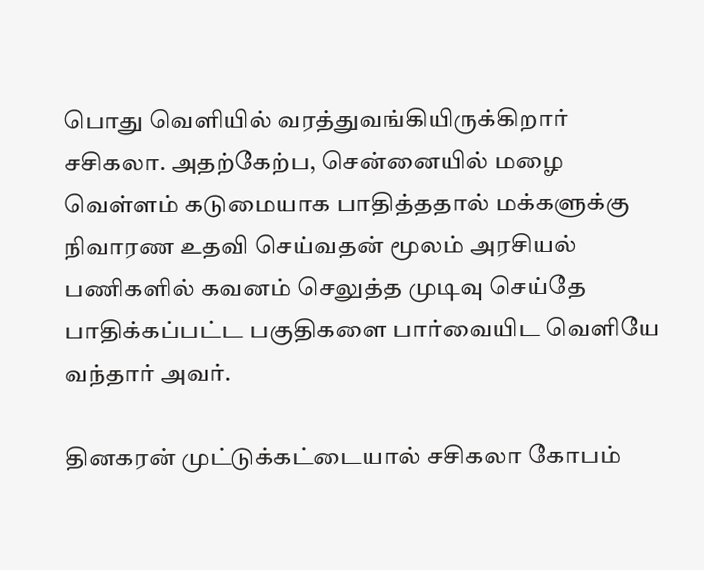பொது வெளியில் வரத்துவங்கியிருக்கிறார் சசிகலா. அதற்கேற்ப, சென்னையில் மழை வெள்ளம் கடுமையாக பாதித்ததால் மக்களுக்கு நிவாரண உதவி செய்வதன் மூலம் அரசியல் பணிகளில் கவனம் செலுத்த முடிவு செய்தே பாதிக்கப்பட்ட பகுதிகளை பார்வையிட வெளியே வந்தார் அவர்.

தினகரன் முட்டுக்கட்டையால் சசிகலா கோபம்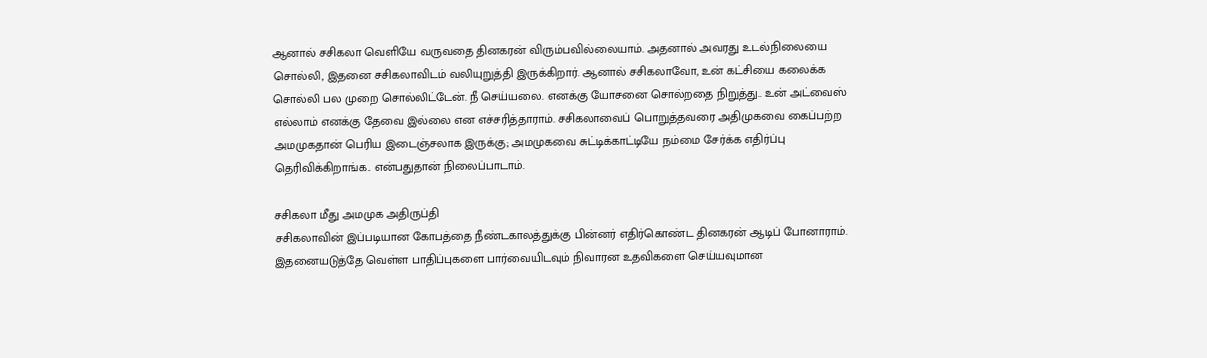ஆனால் சசிகலா வெளியே வருவதை தினகரன் விரும்பவில்லையாம். அதனால் அவரது உடல்நிலையை சொல்லி, இதனை சசிகலாவிடம் வலியுறுத்தி இருக்கிறார். ஆனால் சசிகலாவோ, உன் கட்சியை கலைக்க சொல்லி பல முறை சொல்லிட்டேன். நீ செய்யலை. எனக்கு யோசனை சொல்றதை நிறுத்து.. உன் அட்வைஸ் எல்லாம் எனக்கு தேவை இல்லை என எச்சரித்தாராம். சசிகலாவைப் பொறுத்தவரை அதிமுகவை கைப்பற்ற அமமுகதான் பெரிய இடைஞ்சலாக இருக்கு; அமமுகவை சுட்டிக்காட்டியே நம்மை சேர்க்க எதிர்ப்பு தெரிவிக்கிறாங்க.. என்பதுதான் நிலைப்பாடாம்.

சசிகலா மீது அமமுக அதிருப்தி
சசிகலாவின் இப்படியான கோபத்தை நீண்டகாலத்துக்கு பின்னர் எதிர்கொண்ட தினகரன் ஆடிப் போனாராம். இதனையடுத்தே வெள்ள பாதிப்புகளை பார்வையிடவும் நிவாரன உதவிகளை செய்யவுமான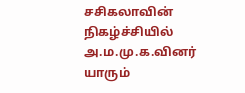சசிகலாவின் நிகழ்ச்சியில் அ.ம.மு.க.வினர் யாரும்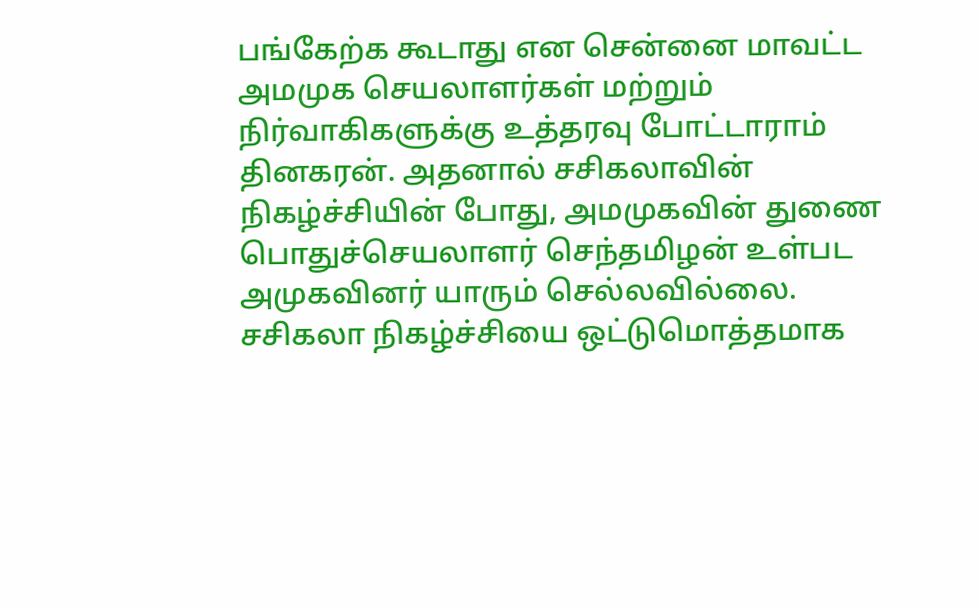பங்கேற்க கூடாது என சென்னை மாவட்ட அமமுக செயலாளர்கள் மற்றும் நிர்வாகிகளுக்கு உத்தரவு போட்டாராம் தினகரன். அதனால் சசிகலாவின் நிகழ்ச்சியின் போது, அமமுகவின் துணை பொதுச்செயலாளர் செந்தமிழன் உள்பட அமுகவினர் யாரும் செல்லவில்லை. சசிகலா நிகழ்ச்சியை ஒட்டுமொத்தமாக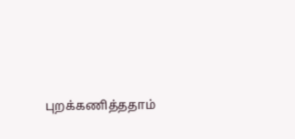புறக்கணித்ததாம்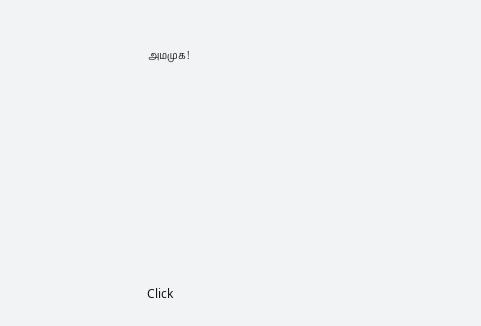அமமுக!












Click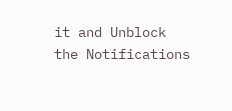it and Unblock the Notifications